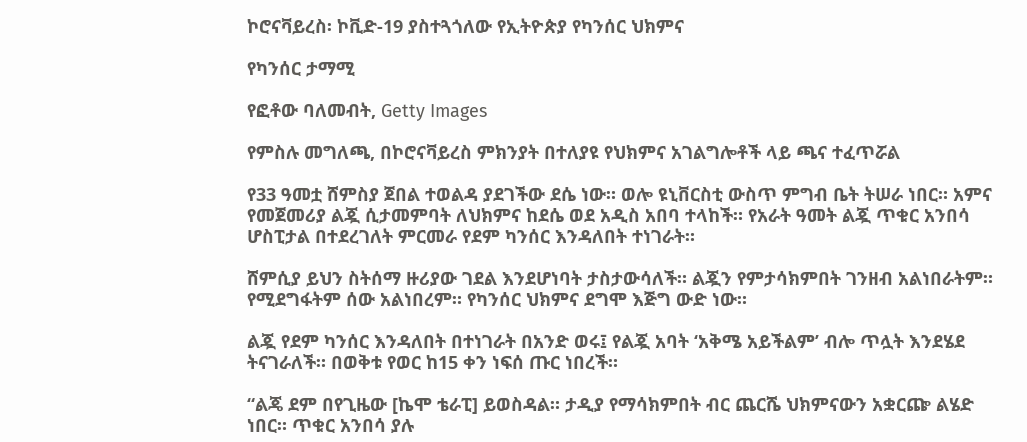ኮሮናቫይረስ፡ ኮቪድ-19 ያስተጓጎለው የኢትዮጵያ የካንሰር ህክምና

የካንሰር ታማሚ

የፎቶው ባለመብት, Getty Images

የምስሉ መግለጫ, በኮሮናቫይረስ ምክንያት በተለያዩ የህክምና አገልግሎቶች ላይ ጫና ተፈጥሯል

የ33 ዓመቷ ሸምስያ ጀበል ተወልዳ ያደገችው ደሴ ነው። ወሎ ዩኒቨርስቲ ውስጥ ምግብ ቤት ትሠራ ነበር። አምና የመጀመሪያ ልጇ ሲታመምባት ለህክምና ከደሴ ወደ አዲስ አበባ ተላከች። የአራት ዓመት ልጇ ጥቁር አንበሳ ሆስፒታል በተደረገለት ምርመራ የደም ካንሰር እንዳለበት ተነገራት።

ሸምሲያ ይህን ስትሰማ ዙሪያው ገደል እንደሆነባት ታስታውሳለች። ልጇን የምታሳክምበት ገንዘብ አልነበራትም። የሚደግፋትም ሰው አልነበረም። የካንሰር ህክምና ደግሞ እጅግ ውድ ነው።

ልጇ የደም ካንሰር እንዳለበት በተነገራት በአንድ ወሩ፤ የልጇ አባት ‘አቅሜ አይችልም’ ብሎ ጥሏት እንደሄደ ትናገራለች። በወቅቱ የወር ከ15 ቀን ነፍሰ ጡር ነበረች።

“ልጄ ደም በየጊዜው [ኬሞ ቴራፒ] ይወስዳል። ታዲያ የማሳክምበት ብር ጨርሼ ህክምናውን አቋርጬ ልሄድ ነበር። ጥቁር አንበሳ ያሉ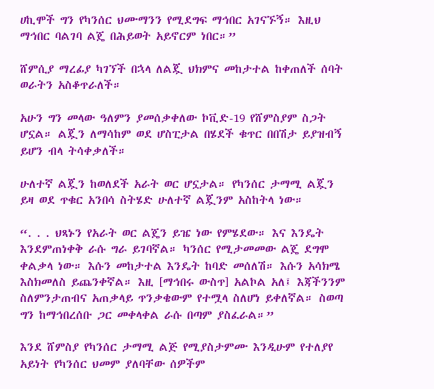ሀኪሞች ግን የካንሰር ህሙማንን የሚደግፍ ማኅበር አገናኙኝ። እዚህ ማኅበር ባልገባ ልጄ በሕይወት አይኖርም ነበር።”

ሸምሲያ ማረፊያ ካገኘች በኋላ ለልጇ ህክምና መከታተል ከቀጠለች ሰባት ወራትን አስቆጥራለች።

አሁን ግን መላው ዓለምን ያመሰቃቀለው ኮቪድ-19 የሸምስያም ስጋት ሆኗል። ልጇን ለማሳከም ወደ ሆስፒታል በሄደች ቁጥር በበሽታ ይያዝብኝ ይሆን ብላ ትሳቀቃለች።

ሁለተኛ ልጇን ከወለደች አራት ወር ሆኗታል። የካንሰር ታማሚ ልጇን ይዛ ወደ ጥቁር አንበሳ ስትሄድ ሁለተኛ ልጇንም አስከትላ ነው።

“. . . ህጻኑን የአራት ወር ልጄን ይዤ ነው የምሄደው። እና እንዴት እንደምጠነቀቅ ራሱ ግራ ይገባኛል። ካንሰር የሚታመመው ልጄ ደግሞ ቀልቃላ ነው። እሱን መከታተል እንዴት ከባድ መሰለሽ። እሱን አሳክሜ እስክመለስ ይጨንቀኛል። እዚ [ማኅበሩ ውስጥ] አልኮል አለ፤ እጃችንንም ስለምንታጠብና አጠቃላይ ጥንቃቄውም የተሟላ ስለሆነ ይቀለኛል። ስወጣ ግን ከማኅበረሰቡ ጋር መቀላቀል ራሱ በጣም ያስፈራል።”

እንደ ሸምስያ የካንሰር ታማሚ ልጅ የሚያስታምሙ እንዲሁም የተለያየ አይነት የካንሰር ህመም ያለባቸው ሰዎችም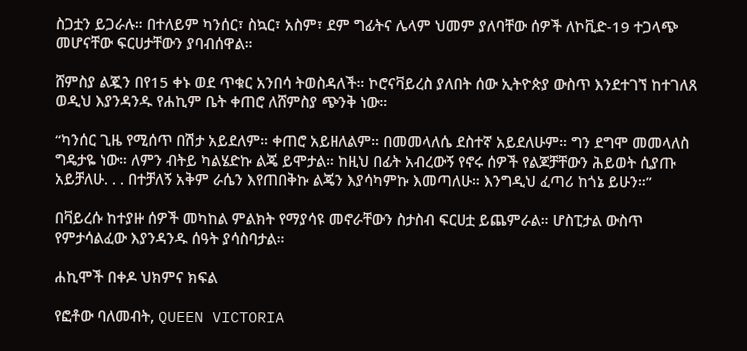ስጋቷን ይጋራሉ። በተለይም ካንሰር፣ ስኳር፣ አስም፣ ደም ግፊትና ሌላም ህመም ያለባቸው ሰዎች ለኮቪድ-19 ተጋላጭ መሆናቸው ፍርሀታቸውን ያባብሰዋል።

ሸምስያ ልጇን በየ15 ቀኑ ወደ ጥቁር አንበሳ ትወስዳለች። ኮሮናቫይረስ ያለበት ሰው ኢትዮጵያ ውስጥ እንደተገኘ ከተገለጸ ወዲህ እያንዳንዱ የሐኪም ቤት ቀጠሮ ለሸምስያ ጭንቅ ነው።

“ካንሰር ጊዜ የሚሰጥ በሽታ አይደለም። ቀጠሮ አይዘለልም። በመመላለሴ ደስተኛ አይደለሁም። ግን ደግሞ መመላለስ ግዴታዬ ነው። ለምን ብትይ ካልሄድኩ ልጄ ይሞታል። ከዚህ በፊት አብረውኝ የኖሩ ሰዎች የልጆቻቸውን ሕይወት ሲያጡ አይቻለሁ. . . በተቻለኝ አቅም ራሴን እየጠበቅኩ ልጄን እያሳካምኩ እመጣለሁ። እንግዲህ ፈጣሪ ከጎኔ ይሁን።”

በቫይረሱ ከተያዙ ሰዎች መካከል ምልክት የማያሳዩ መኖራቸውን ስታስብ ፍርሀቷ ይጨምራል። ሆስፒታል ውስጥ የምታሳልፈው እያንዳንዱ ሰዓት ያሳስባታል።

ሐኪሞች በቀዶ ህክምና ክፍል

የፎቶው ባለመብት, QUEEN VICTORIA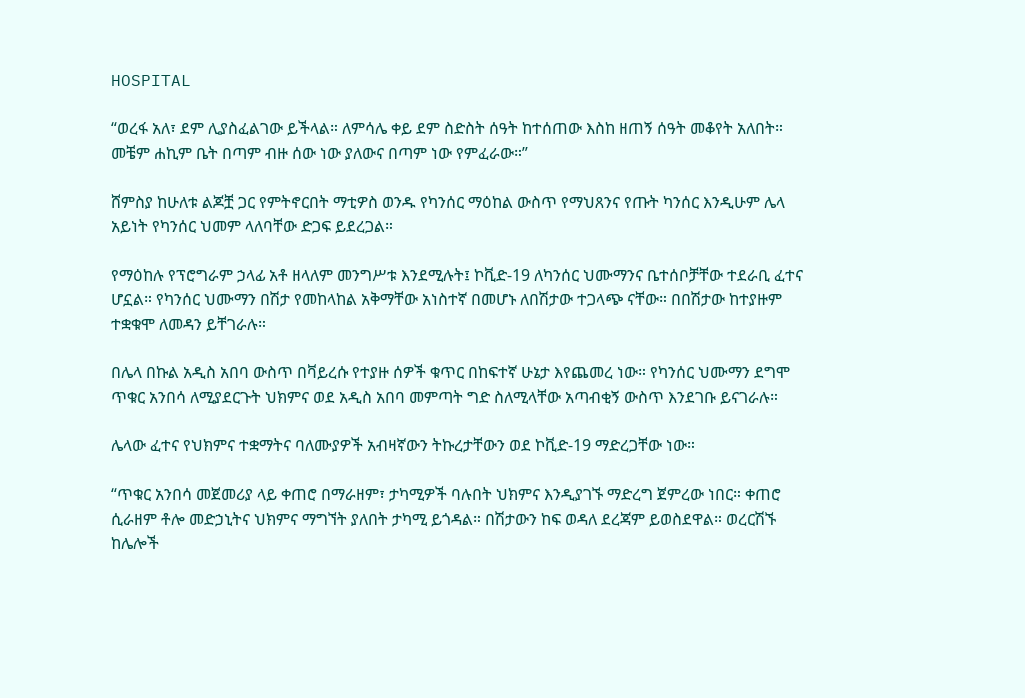HOSPITAL

“ወረፋ አለ፣ ደም ሊያስፈልገው ይችላል። ለምሳሌ ቀይ ደም ስድስት ሰዓት ከተሰጠው እስከ ዘጠኝ ሰዓት መቆየት አለበት። መቼም ሐኪም ቤት በጣም ብዙ ሰው ነው ያለውና በጣም ነው የምፈራው።”

ሸምስያ ከሁለቱ ልጆቿ ጋር የምትኖርበት ማቲዎስ ወንዱ የካንሰር ማዕከል ውስጥ የማህጸንና የጡት ካንሰር እንዲሁም ሌላ አይነት የካንሰር ህመም ላለባቸው ድጋፍ ይደረጋል።

የማዕከሉ የፕሮግራም ኃላፊ አቶ ዘላለም መንግሥቱ እንደሚሉት፤ ኮቪድ-19 ለካንሰር ህሙማንና ቤተሰቦቻቸው ተደራቢ ፈተና ሆኗል። የካንሰር ህሙማን በሽታ የመከላከል አቅማቸው አነስተኛ በመሆኑ ለበሽታው ተጋላጭ ናቸው። በበሽታው ከተያዙም ተቋቁሞ ለመዳን ይቸገራሉ።

በሌላ በኩል አዲስ አበባ ውስጥ በቫይረሱ የተያዙ ሰዎች ቁጥር በከፍተኛ ሁኔታ እየጨመረ ነው። የካንሰር ህሙማን ደግሞ ጥቁር አንበሳ ለሚያደርጉት ህክምና ወደ አዲስ አበባ መምጣት ግድ ስለሚላቸው አጣብቂኝ ውስጥ እንደገቡ ይናገራሉ።

ሌላው ፈተና የህክምና ተቋማትና ባለሙያዎች አብዛኛውን ትኩረታቸውን ወደ ኮቪድ-19 ማድረጋቸው ነው።

“ጥቁር አንበሳ መጀመሪያ ላይ ቀጠሮ በማራዘም፣ ታካሚዎች ባሉበት ህክምና እንዲያገኙ ማድረግ ጀምረው ነበር። ቀጠሮ ሲራዘም ቶሎ መድኃኒትና ህክምና ማግኘት ያለበት ታካሚ ይጎዳል። በሽታውን ከፍ ወዳለ ደረጃም ይወስደዋል። ወረርሽኙ ከሌሎች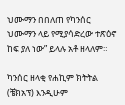ህሙማን በበለጠ የካንሰር ህሙማን ላይ የሚያሳድረው ተጽዕኖ ከፍ ያለ ነው” ይላሉ አቶ ዘላለም።

ካንሰር ዘላቂ የሐኪም ክትትል (ቼክአፕ) እንዲሁም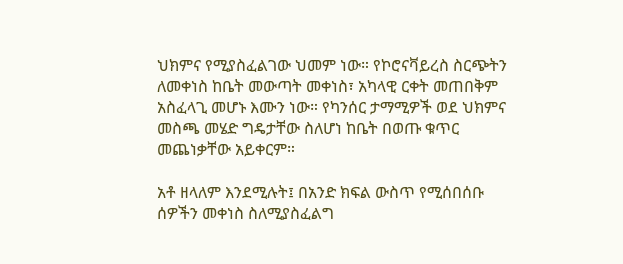ህክምና የሚያስፈልገው ህመም ነው። የኮሮናቫይረስ ስርጭትን ለመቀነስ ከቤት መውጣት መቀነስ፣ አካላዊ ርቀት መጠበቅም አስፈላጊ መሆኑ እሙን ነው። የካንሰር ታማሚዎች ወደ ህክምና መስጫ መሄድ ግዴታቸው ስለሆነ ከቤት በወጡ ቁጥር መጨነቃቸው አይቀርም።

አቶ ዘላለም እንደሚሉት፤ በአንድ ክፍል ውስጥ የሚሰበሰቡ ሰዎችን መቀነስ ስለሚያስፈልግ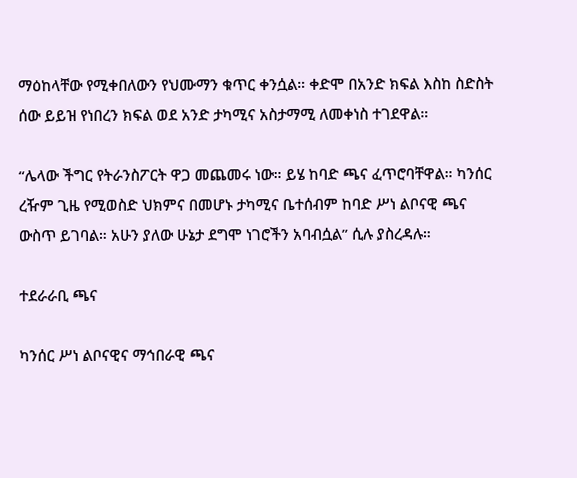ማዕከላቸው የሚቀበለውን የህሙማን ቁጥር ቀንሷል። ቀድሞ በአንድ ክፍል እስከ ስድስት ሰው ይይዝ የነበረን ክፍል ወደ አንድ ታካሚና አስታማሚ ለመቀነስ ተገደዋል።

“ሌላው ችግር የትራንስፖርት ዋጋ መጨመሩ ነው። ይሄ ከባድ ጫና ፈጥሮባቸዋል። ካንሰር ረዥም ጊዜ የሚወስድ ህክምና በመሆኑ ታካሚና ቤተሰብም ከባድ ሥነ ልቦናዊ ጫና ውስጥ ይገባል። አሁን ያለው ሁኔታ ደግሞ ነገሮችን አባብሷል” ሲሉ ያስረዳሉ።

ተደራራቢ ጫና

ካንሰር ሥነ ልቦናዊና ማኅበራዊ ጫና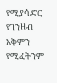የሚያሳድር የገንዘብ አቅምን የሚፈትንም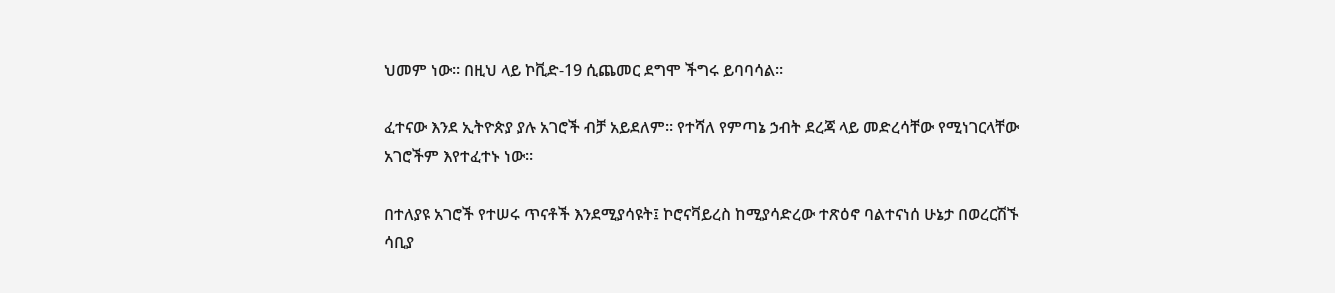ህመም ነው። በዚህ ላይ ኮቪድ-19 ሲጨመር ደግሞ ችግሩ ይባባሳል።

ፈተናው እንደ ኢትዮጵያ ያሉ አገሮች ብቻ አይደለም። የተሻለ የምጣኔ ኃብት ደረጃ ላይ መድረሳቸው የሚነገርላቸው አገሮችም እየተፈተኑ ነው።

በተለያዩ አገሮች የተሠሩ ጥናቶች እንደሚያሳዩት፤ ኮሮናቫይረስ ከሚያሳድረው ተጽዕኖ ባልተናነሰ ሁኔታ በወረርሽኙ ሳቢያ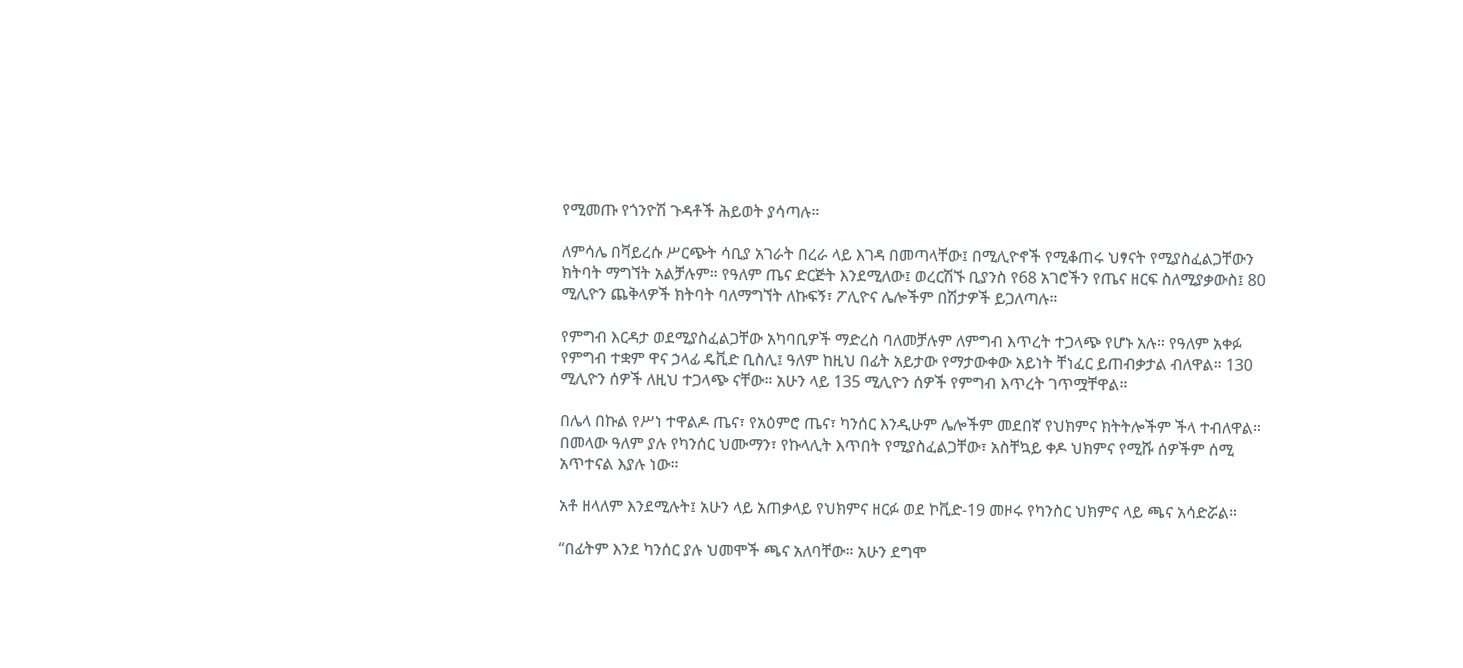የሚመጡ የጎንዮሽ ጉዳቶች ሕይወት ያሳጣሉ።

ለምሳሌ በቫይረሱ ሥርጭት ሳቢያ አገራት በረራ ላይ እገዳ በመጣላቸው፤ በሚሊዮኖች የሚቆጠሩ ህፃናት የሚያስፈልጋቸውን ክትባት ማግኘት አልቻሉም። የዓለም ጤና ድርጅት እንደሚለው፤ ወረርሽኙ ቢያንስ የ68 አገሮችን የጤና ዘርፍ ስለሚያቃውስ፤ 80 ሚሊዮን ጨቅላዎች ክትባት ባለማግኘት ለኩፍኝ፣ ፖሊዮና ሌሎችም በሽታዎች ይጋለጣሉ።

የምግብ እርዳታ ወደሚያስፈልጋቸው አካባቢዎች ማድረስ ባለመቻሉም ለምግብ እጥረት ተጋላጭ የሆኑ አሉ። የዓለም አቀፉ የምግብ ተቋም ዋና ኃላፊ ዴቪድ ቢስሊ፤ ዓለም ከዚህ በፊት አይታው የማታውቀው አይነት ቸነፈር ይጠብቃታል ብለዋል። 130 ሚሊዮን ሰዎች ለዚህ ተጋላጭ ናቸው። አሁን ላይ 135 ሚሊዮን ሰዎች የምግብ እጥረት ገጥሟቸዋል።

በሌላ በኩል የሥነ ተዋልዶ ጤና፣ የአዕምሮ ጤና፣ ካንሰር እንዲሁም ሌሎችም መደበኛ የህክምና ክትትሎችም ችላ ተብለዋል። በመላው ዓለም ያሉ የካንሰር ህሙማን፣ የኩላሊት እጥበት የሚያስፈልጋቸው፣ አስቸኳይ ቀዶ ህክምና የሚሹ ሰዎችም ሰሚ አጥተናል እያሉ ነው።

አቶ ዘላለም እንደሚሉት፤ አሁን ላይ አጠቃላይ የህክምና ዘርፉ ወደ ኮቪድ-19 መዞሩ የካንስር ህክምና ላይ ጫና አሳድሯል።

“በፊትም እንደ ካንሰር ያሉ ህመሞች ጫና አለባቸው። አሁን ደግሞ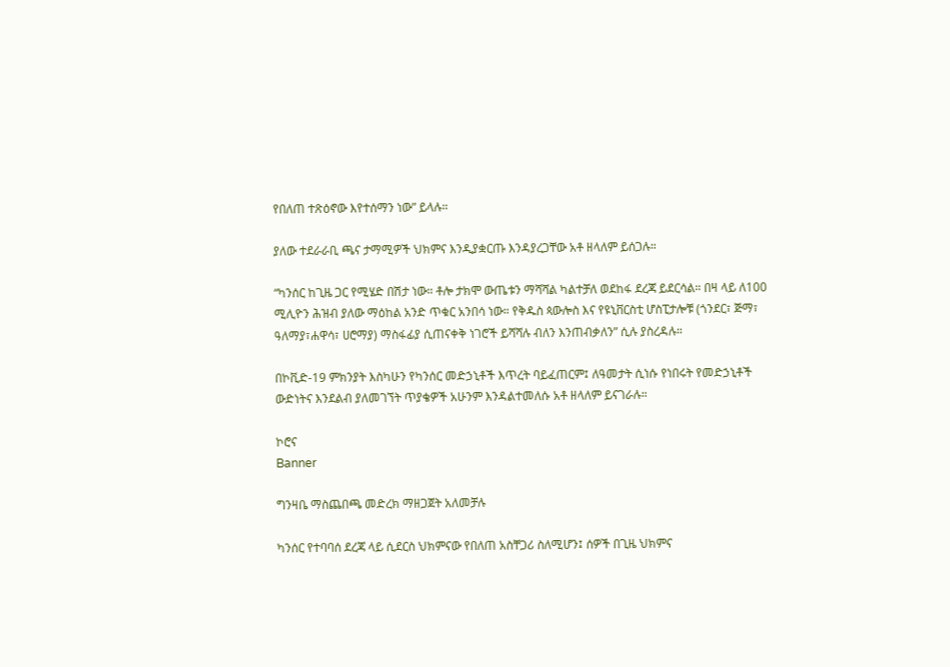የበለጠ ተጽዕኖው እየተሰማን ነው” ይላሉ።

ያለው ተደራራቢ ጫና ታማሚዎች ህክምና እንዲያቋርጡ እንዳያረጋቸው አቶ ዘላለም ይሰጋሉ።

“ካንሰር ከጊዜ ጋር የሚሄድ በሽታ ነው። ቶሎ ታክሞ ውጤቱን ማሻሻል ካልተቻለ ወደከፋ ደረጃ ይደርሳል። በዛ ላይ ለ100 ሚሊዮን ሕዝብ ያለው ማዕከል አንድ ጥቁር አንበሳ ነው። የቅዱስ ጳውሎስ እና የዩኒቨርስቲ ሆስፒታሎቹ (ጎንደር፣ ጅማ፣ ዓለማያ፣ሐዋሳ፣ ሀሮማያ) ማስፋፊያ ሲጠናቀቅ ነገሮች ይሻሻሉ ብለን እንጠብቃለን” ሲሉ ያስረዳሉ።

በኮቪድ-19 ምክንያት እስካሁን የካንሰር መድኃኒቶች እጥረት ባይፈጠርም፤ ለዓመታት ሲነሱ የነበሩት የመድኃኒቶች ውድነትና እንደልብ ያለመገኘት ጥያቄዎች አሁንም እንዳልተመለሱ አቶ ዘላለም ይናገራሉ።

ኮሮና
Banner

ግንዛቤ ማስጨበጫ መድረክ ማዘጋጀት አለመቻሉ

ካንሰር የተባባሰ ደረጃ ላይ ሲደርስ ህክምናው የበለጠ አስቸጋሪ ስለሚሆን፤ ሰዎች በጊዜ ህክምና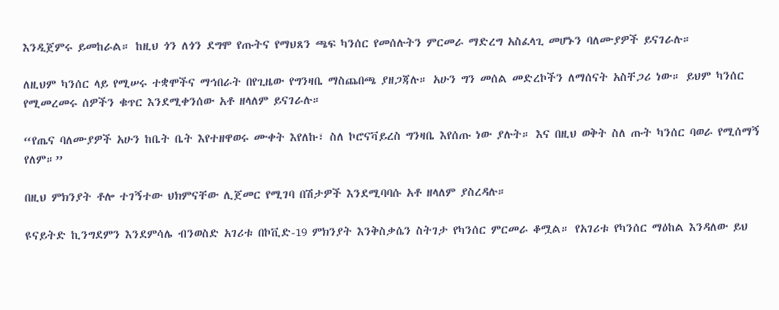እንዲጀምሩ ይመከራል። ከዚህ ጎን ለጎን ደግሞ የጡትና የማህጸን ጫፍ ካንሰር የመሰሉትን ምርመራ ማድረግ አስፈላጊ መሆኑን ባለሙያዎች ይናገራሉ።

ለዚህም ካንሰር ላይ የሚሠሩ ተቋሞችና ማኅበራት በየጊዜው የግንዛቤ ማስጨበጫ ያዘጋጃሉ። አሁን ግን መሰል መድረኮችን ለማሰናት አስቸጋሪ ነው። ይህም ካንሰር የሚመረመሩ ሰዎችን ቁጥር እንደሚቀንሰው አቶ ዘላለም ይናገራሉ።

“የጤና ባለሙያዎች አሁን ከቤት ቤት እየተዘዋወሩ ሙቀት እየለኩ፣ ስለ ኮሮናቫይረስ ግንዛቤ እየሰጡ ነው ያሉት። እና በዚህ ወቅት ስለ ጡት ካንሰር ባወራ የሚሰማኝ የለም።”

በዚህ ምክንያት ቶሎ ተገኝተው ህክምናቸው ሊጀመር የሚገባ በሽታዎች እንደሚባባሱ አቶ ዘላለም ያስረዳሉ።

ዩናይትድ ኪንግደምን እንደምሳሌ ብንወስድ አገሪቱ በኮቪድ-19 ምክንያት እንቅስቃሴን ስትገታ የካንሰር ምርመራ ቆሟል። የአገሪቱ የካንሰር ማዕከል እንዳለው ይህ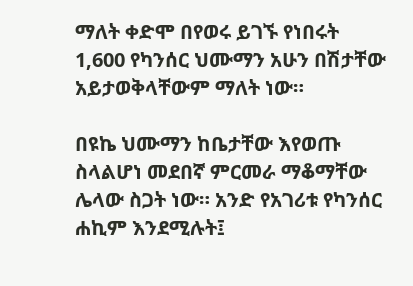ማለት ቀድሞ በየወሩ ይገኙ የነበሩት 1,600 የካንሰር ህሙማን አሁን በሽታቸው አይታወቅላቸውም ማለት ነው።

በዩኬ ህሙማን ከቤታቸው እየወጡ ስላልሆነ መደበኛ ምርመራ ማቆማቸው ሌላው ስጋት ነው። አንድ የአገሪቱ የካንሰር ሐኪም እንደሚሉት፤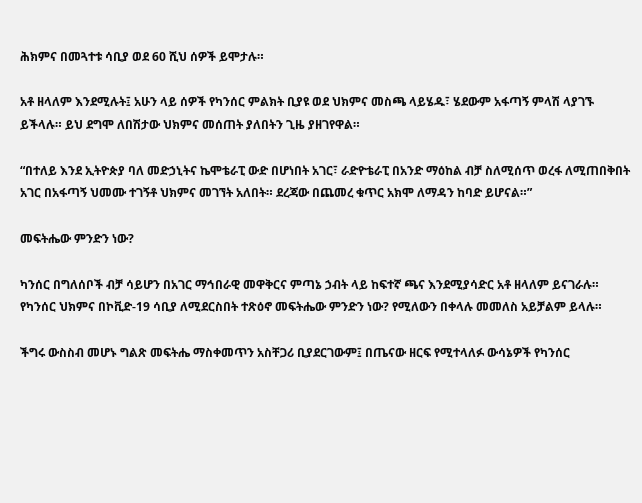ሕክምና በመጓተቱ ሳቢያ ወደ 60 ሺህ ሰዎች ይሞታሉ።

አቶ ዘላለም እንደሚሉት፤ አሁን ላይ ሰዎች የካንሰር ምልክት ቢያዩ ወደ ህክምና መስጫ ላይሄዱ፣ ሄደውም አፋጣኝ ምላሽ ላያገኙ ይችላሉ። ይህ ደግሞ ለበሽታው ህክምና መሰጠት ያለበትን ጊዜ ያዘገየዋል።

“በተለይ እንደ ኢትዮጵያ ባለ መድኃኒትና ኬሞቴራፒ ውድ በሆነበት አገር፣ ራድዮቴራፒ በአንድ ማዕከል ብቻ ስለሚሰጥ ወረፋ ለሚጠበቅበት አገር በአፋጣኝ ህመሙ ተገኝቶ ህክምና መገኘት አለበት። ደረጃው በጨመረ ቁጥር አክሞ ለማዳን ከባድ ይሆናል።”

መፍትሔው ምንድን ነው?

ካንሰር በግለሰቦች ብቻ ሳይሆን በአገር ማኅበራዊ መዋቅርና ምጣኔ ኃብት ላይ ከፍተኛ ጫና እንደሚያሳድር አቶ ዘላለም ይናገራሉ። የካንሰር ህክምና በኮቪድ-19 ሳቢያ ለሚደርስበት ተጽዕኖ መፍትሔው ምንድን ነው? የሚለውን በቀላሉ መመለስ አይቻልም ይላሉ።

ችግሩ ውስስብ መሆኑ ግልጽ መፍትሔ ማስቀመጥን አስቸጋሪ ቢያደርገውም፤ በጤናው ዘርፍ የሚተላለፉ ውሳኔዎች የካንሰር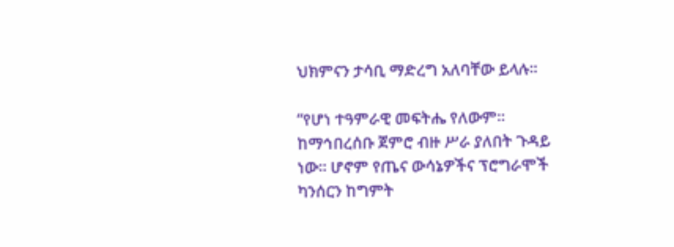ህክምናን ታሳቢ ማድረግ አለባቸው ይላሉ።

“የሆነ ተዓምራዊ መፍትሔ የለውም። ከማኅበረሰቡ ጀምሮ ብዙ ሥራ ያለበት ጉዳይ ነው። ሆኖም የጤና ውሳኔዎችና ፕሮግራሞች ካንሰርን ከግምት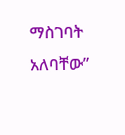ማስገባት አለባቸው”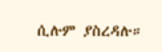ሲሉም ያስረዳሉ።